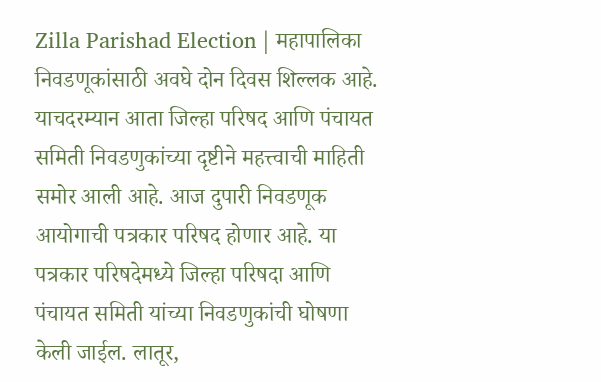Zilla Parishad Election | महापालिका निवडणूकांसाठी अवघे दोन दिवस शिल्लक आहे. याचदरम्यान आता जिल्हा परिषद आणि पंचायत समिती निवडणुकांच्या दृष्टीने महत्त्वाची माहिती समोर आली आहे. आज दुपारी निवडणूक आयोगाची पत्रकार परिषद होणार आहे. या पत्रकार परिषदेमध्ये जिल्हा परिषदा आणि पंचायत समिती यांच्या निवडणुकांची घोषणा केली जाईल. लातूर,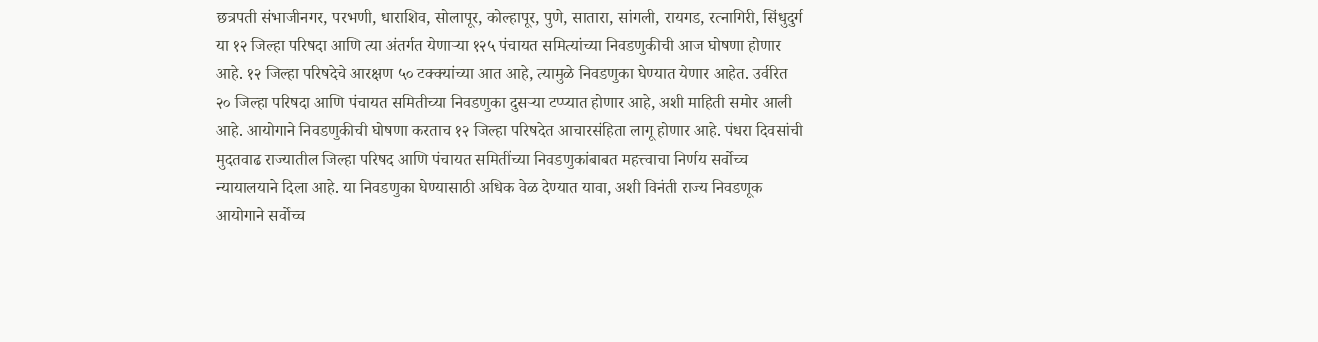छत्रपती संभाजीनगर, परभणी, धाराशिव, सोलापूर, कोल्हापूर, पुणे, सातारा, सांगली, रायगड, रत्नागिरी, सिंधुदुर्ग या १२ जिल्हा परिषदा आणि त्या अंतर्गत येणाऱ्या १२५ पंचायत समित्यांच्या निवडणुकीची आज घोषणा होणार आहे. १२ जिल्हा परिषदेचे आरक्षण ५० टक्क्यांच्या आत आहे, त्यामुळे निवडणुका घेण्यात येणार आहेत. उर्वरित २० जिल्हा परिषदा आणि पंचायत समितीच्या निवडणुका दुसऱ्या टप्प्यात होणार आहे, अशी माहिती समोर आली आहे. आयोगाने निवडणुकीची घोषणा करताच १२ जिल्हा परिषदेत आचारसंहिता लागू होणार आहे. पंधरा दिवसांची मुदतवाढ राज्यातील जिल्हा परिषद आणि पंचायत समितींच्या निवडणुकांबाबत महत्त्वाचा निर्णय सर्वोच्च न्यायालयाने दिला आहे. या निवडणुका घेण्यासाठी अधिक वेळ देण्यात यावा, अशी विनंती राज्य निवडणूक आयोगाने सर्वोच्च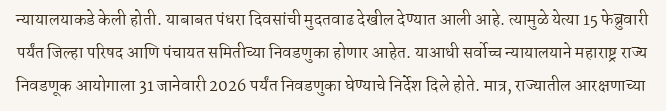न्यायालयाकडे केली होती. याबाबत पंधरा दिवसांची मुदतवाढ देखील देण्यात आली आहे. त्यामुळे येत्या 15 फेब्रुवारी पर्यंत जिल्हा परिषद आणि पंचायत समितीच्या निवडणुका होणार आहेत. याआधी सर्वोच्च न्यायालयाने महाराष्ट्र राज्य निवडणूक आयोगाला 31 जानेवारी 2026 पर्यंत निवडणुका घेण्याचे निर्देश दिले होते. मात्र, राज्यातील आरक्षणाच्या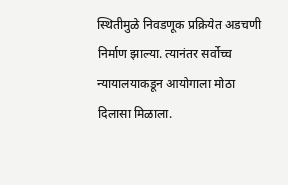स्थितीमुळे निवडणूक प्रक्रियेत अडचणी निर्माण झाल्या. त्यानंतर सर्वोच्च न्यायालयाकडून आयोगाला मोठा दिलासा मिळाला.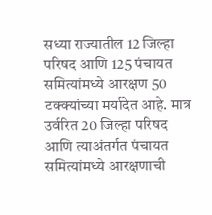सध्या राज्यातील 12 जिल्हा परिषद आणि 125 पंचायत समित्यांमध्ये आरक्षण 50 टक्क्यांच्या मर्यादेत आहे. मात्र उर्वरित 20 जिल्हा परिषद आणि त्याअंतर्गत पंचायत समित्यांमध्ये आरक्षणाची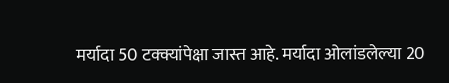मर्यादा 50 टक्क्यांपेक्षा जास्त आहे. मर्यादा ओलांडलेल्या 20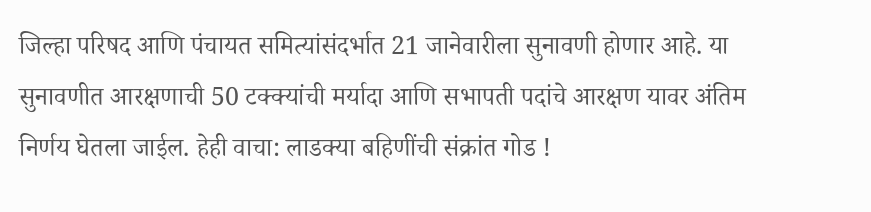जिल्हा परिषद आणि पंचायत समित्यांसंदर्भात 21 जानेवारीला सुनावणी होणार आहे. या सुनावणीत आरक्षणाची 50 टक्क्यांची मर्यादा आणि सभापती पदांचे आरक्षण यावर अंतिम निर्णय घेतला जाईल. हेही वाचा: लाडक्या बहिणींची संक्रांत गोड !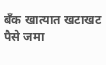बँक खात्यात खटाखट पैसे जमा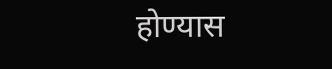होण्यास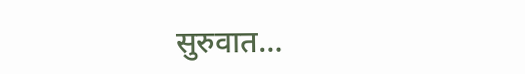सुरुवात…